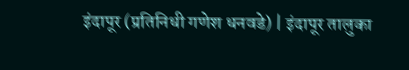इंदापूर (प्रतिनिधी गणेश धनवडे) | इंदापूर तालुका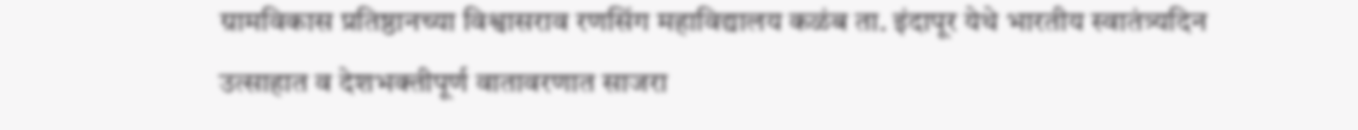ग्रामविकास प्रतिष्ठानच्या विश्वासराव रणसिंग महाविद्यालय कळंब ता. इंदापूर येथे भारतीय स्वातंत्र्यदिन उत्साहात व देशभक्तीपूर्ण वातावरणात साजरा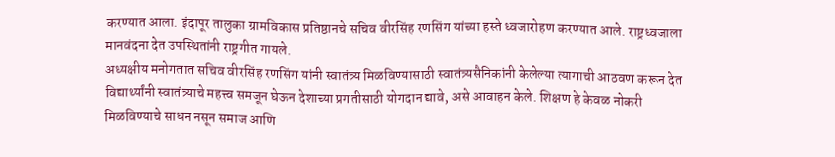करण्यात आला. इंदापूर तालुका ग्रामविकास प्रतिष्ठानचे सचिव वीरसिंह रणसिंग यांच्या हस्ते ध्वजारोहण करण्यात आले. राष्ट्रध्वजाला मानवंदना देत उपस्थितांनी राष्ट्रगीत गायले.
अध्यक्षीय मनोगतात सचिव वीरसिंह रणसिंग यांनी स्वातंत्र्य मिळविण्यासाठी स्वातंत्र्यसैनिकांनी केलेल्या त्यागाची आठवण करून देत विद्यार्थ्यांनी स्वातंत्र्याचे महत्त्व समजून घेऊन देशाच्या प्रगतीसाठी योगदान द्यावे, असे आवाहन केले. शिक्षण हे केवळ नोकरी मिळविण्याचे साधन नसून समाज आणि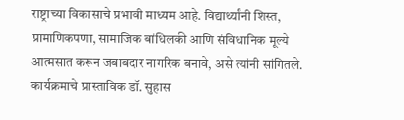राष्ट्राच्या विकासाचे प्रभावी माध्यम आहे. विद्यार्थ्यांनी शिस्त, प्रामाणिकपणा, सामाजिक बांधिलकी आणि संविधानिक मूल्ये आत्मसात करून जबाबदार नागरिक बनावे, असे त्यांनी सांगितले.
कार्यक्रमाचे प्रास्ताविक डॉ. सुहास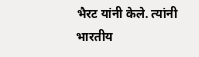भैरट यांनी केले. त्यांनी भारतीय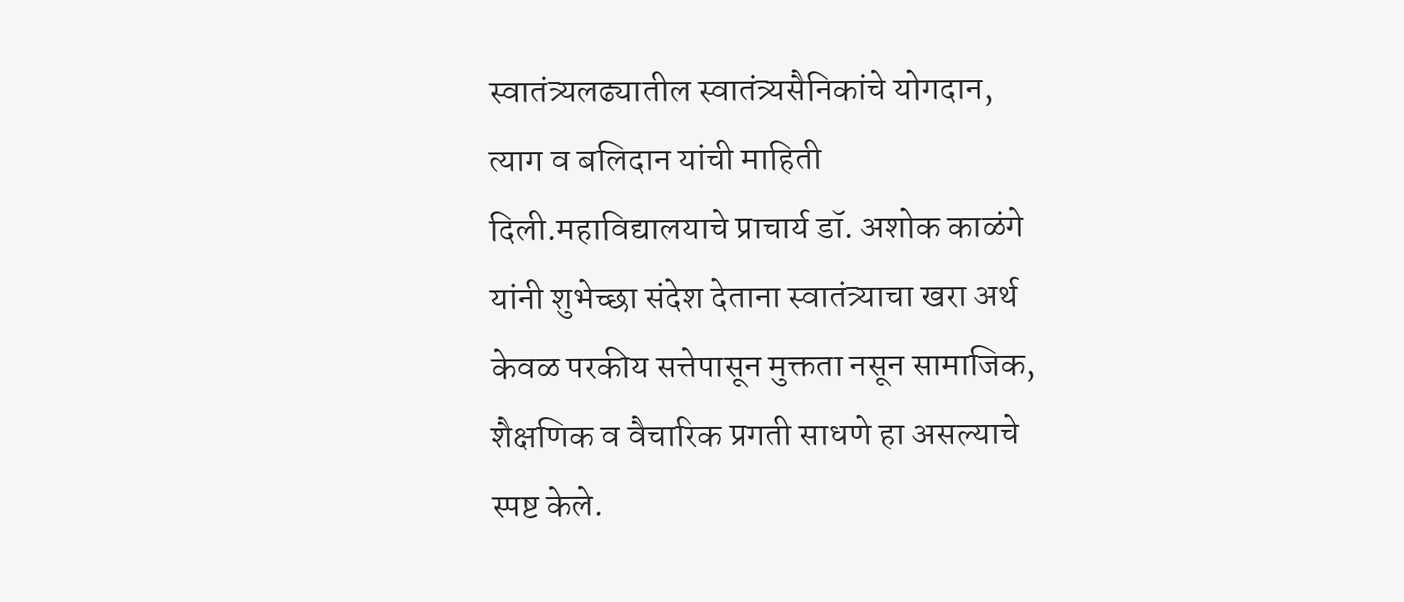स्वातंत्र्यलढ्यातील स्वातंत्र्यसैनिकांचे योगदान, त्याग व बलिदान यांची माहिती दिली.महाविद्यालयाचे प्राचार्य डॉ. अशोक काळंगे यांनी शुभेच्छा संदेश देताना स्वातंत्र्याचा खरा अर्थ केवळ परकीय सत्तेपासून मुक्तता नसून सामाजिक, शैक्षणिक व वैचारिक प्रगती साधणे हा असल्याचे स्पष्ट केले.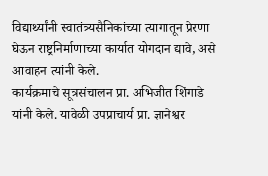विद्यार्थ्यांनी स्वातंत्र्यसैनिकांच्या त्यागातून प्रेरणा घेऊन राष्ट्रनिर्माणाच्या कार्यात योगदान द्यावे, असे आवाहन त्यांनी केले.
कार्यक्रमाचे सूत्रसंचालन प्रा. अभिजीत शिंगाडे यांनी केले. यावेळी उपप्राचार्य प्रा. ज्ञानेश्वर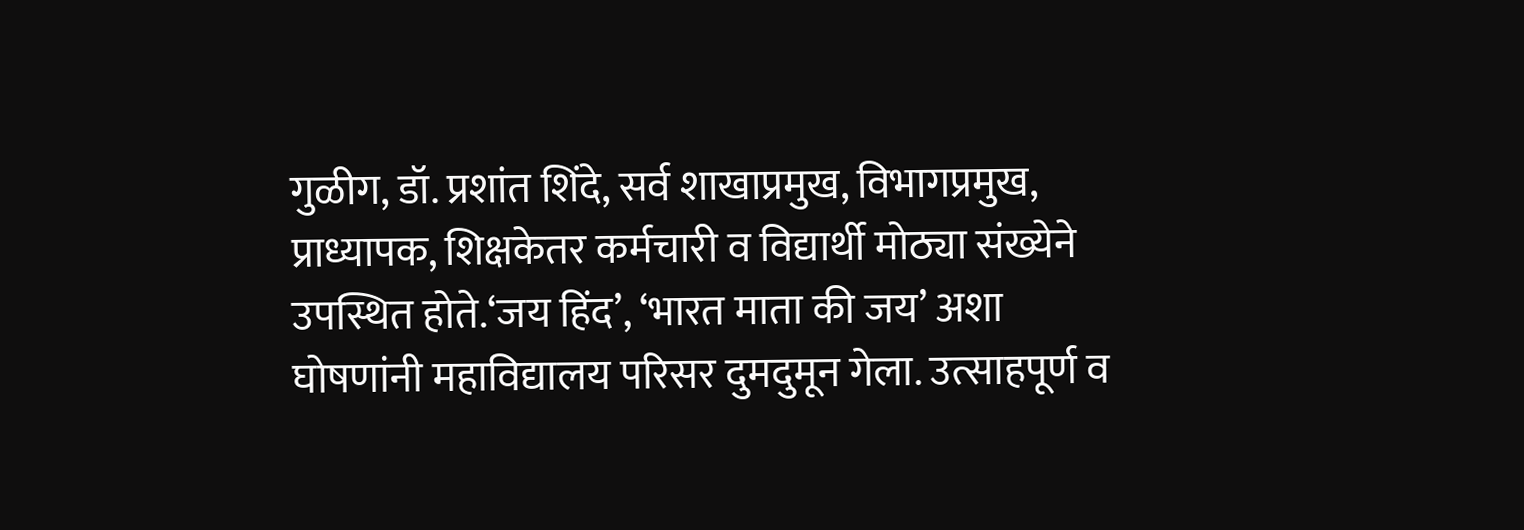गुळीग, डॉ. प्रशांत शिंदे, सर्व शाखाप्रमुख, विभागप्रमुख, प्राध्यापक, शिक्षकेतर कर्मचारी व विद्यार्थी मोठ्या संख्येने उपस्थित होते.‘जय हिंद’, ‘भारत माता की जय’ अशा घोषणांनी महाविद्यालय परिसर दुमदुमून गेला. उत्साहपूर्ण व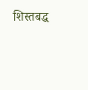शिस्तबद्ध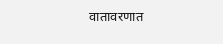वातावरणात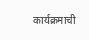कार्यक्रमाची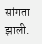सांगता झाली.